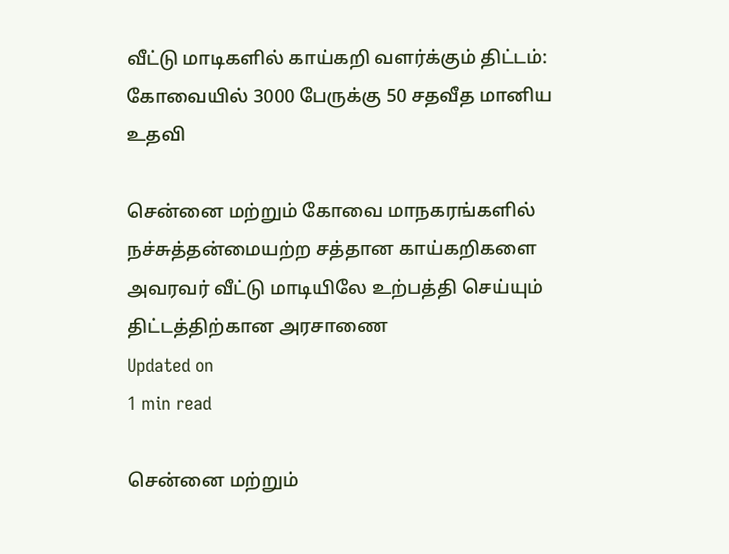வீட்டு மாடிகளில் காய்கறி வளர்க்கும் திட்டம்: கோவையில் 3000 பேருக்கு 50 சதவீத மானிய உதவி

சென்னை மற்றும் கோவை மாநகரங்களில் நச்சுத்தன்மையற்ற சத்தான காய்கறிகளை அவரவர் வீட்டு மாடியிலே உற்பத்தி செய்யும் திட்டத்திற்கான அரசாணை
Updated on
1 min read

சென்னை மற்றும்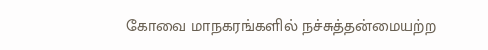கோவை மாநகரங்களில் நச்சுத்தன்மையற்ற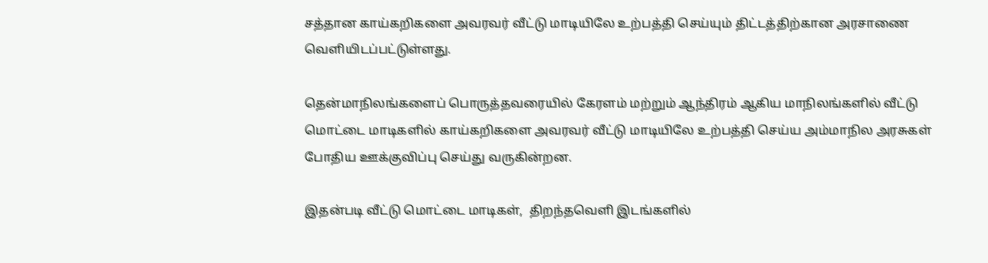சத்தான காய்கறிகளை அவரவர் வீட்டு மாடியிலே உற்பத்தி செய்யும் திட்டத்திற்கான அரசாணை வெளியிடப்பட்டுள்ளது.

தென்மாநிலங்களைப் பொருத்தவரையில் கேரளம் மற்றும் ஆந்திரம் ஆகிய மாநிலங்களில் வீட்டு மொட்டை மாடிகளில் காய்கறிகளை அவரவர் வீட்டு மாடியிலே உற்பத்தி செய்ய அம்மாநில அரசுகள் போதிய ஊக்குவிப்பு செய்து வருகின்றன.

இதன்படி வீட்டு மொட்டை மாடிகள்,  திறந்தவெளி இடங்களில்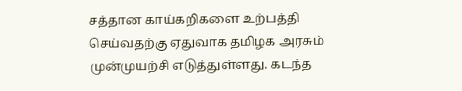சத்தான காய்கறிகளை உற்பத்தி செய்வதற்கு ஏதுவாக தமிழக அரசும் முன்முயற்சி எடுத்துள்ளது. கடந்த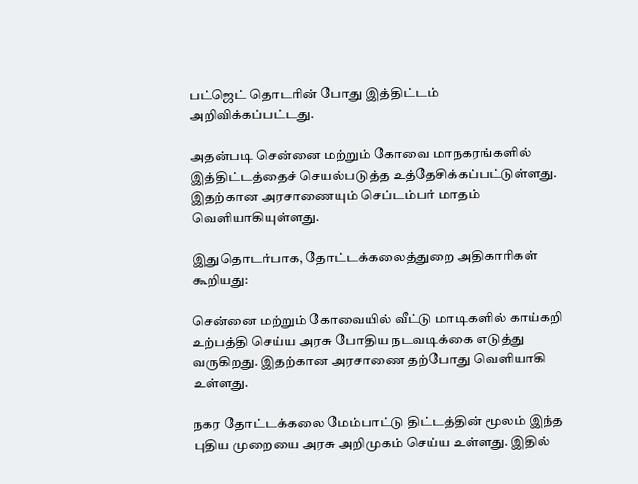பட்ஜெட் தொடரின் போது இத்திட்டம் அறிவிக்கப்பட்டது.

அதன்படி சென்னை மற்றும் கோவை மாநகரங்களில் இத்திட்டத்தைச் செயல்படுத்த உத்தேசிக்கப்பட்டுள்ளது. இதற்கான அரசாணையும் செப்டம்பர் மாதம் வெளியாகியுள்ளது.

இதுதொடர்பாக, தோட்டக்கலைத்துறை அதிகாரிகள் கூறியது:

சென்னை மற்றும் கோவையில் வீட்டு மாடிகளில் காய்கறி உற்பத்தி செய்ய அரசு போதிய நடவடிக்கை எடுத்து வருகிறது. இதற்கான அரசாணை தற்போது வெளியாகி உள்ளது.

நகர தோட்டக்கலை மேம்பாட்டு திட்டத்தின் மூலம் இந்த புதிய முறையை அரசு அறிமுகம் செய்ய உள்ளது. இதில்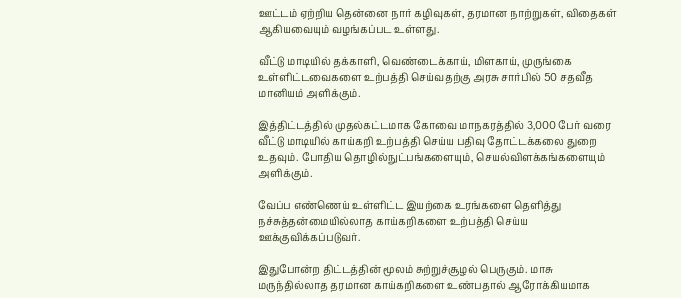ஊட்டம் ஏற்றிய தென்னை நார் கழிவுகள், தரமான நாற்றுகள், விதைகள் ஆகியவையும் வழங்கப்பட உள்ளது.

வீட்டு மாடியில் தக்காளி, வெண்டைக்காய், மிளகாய், முருங்கை உள்ளிட்டவைகளை உற்பத்தி செய்வதற்கு அரசு சார்பில் 50 சதவீத மானியம் அளிக்கும்.

இத்திட்டத்தில் முதல்கட்டமாக கோவை மாநகரத்தில் 3,000 பேர் வரை வீட்டு மாடியில் காய்கறி உற்பத்தி செய்ய பதிவு தோட்டக்கலை துறை உதவும். போதிய தொழில்நுட்பங்களையும், செயல்விளக்கங்களையும் அளிக்கும்.

வேப்ப எண்ணெய் உள்ளிட்ட இயற்கை உரங்களை தெளித்து நச்சுத்தன்மையில்லாத காய்கறிகளை உற்பத்தி செய்ய ஊக்குவிக்கப்படுவர்.

இதுபோன்ற திட்டத்தின் மூலம் சுற்றுச்சூழல் பெருகும். மாசு மருந்தில்லாத தரமான காய்கறிகளை உண்பதால் ஆரோக்கியமாக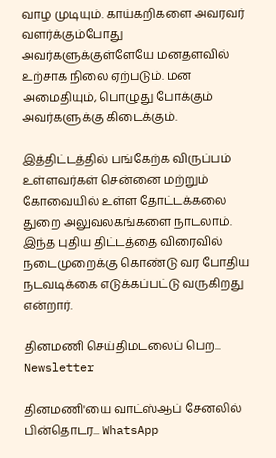வாழ முடியும். காய்கறிகளை அவரவர் வளர்க்கும்போது அவர்களுக்குள்ளேயே மனதளவில் உற்சாக நிலை ஏற்படும். மன அமைதியும், பொழுது போக்கும் அவர்களுக்கு கிடைக்கும்.

இத்திட்டத்தில் பங்கேற்க விருப்பம் உள்ளவர்கள் சென்னை மற்றும் கோவையில் உள்ள தோட்டக்கலை துறை அலுவலகங்களை நாடலாம். இந்த புதிய திட்டத்தை விரைவில் நடைமுறைக்கு கொண்டு வர போதிய நடவடிக்கை எடுக்கப்பட்டு வருகிறது என்றார்.

தினமணி செய்திமடலைப் பெற... Newsletter

தினமணி'யை வாட்ஸ்ஆப் சேனலில் பின்தொடர... WhatsApp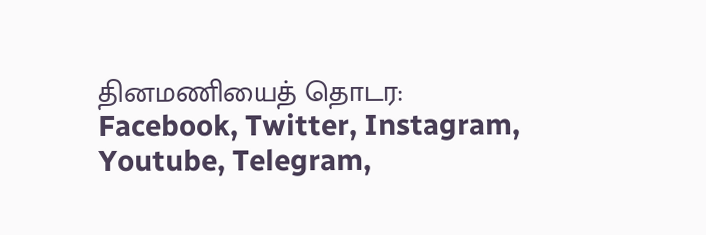தினமணியைத் தொடர: Facebook, Twitter, Instagram, Youtube, Telegram,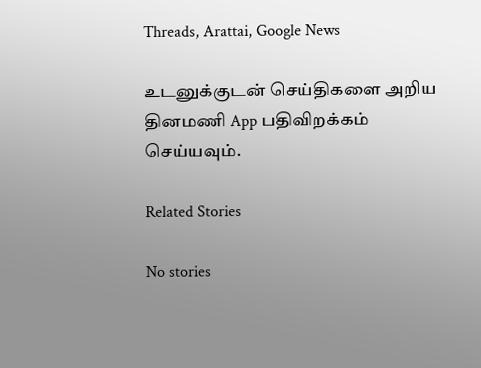Threads, Arattai, Google News

உடனுக்குடன் செய்திகளை அறிய தினமணி App பதிவிறக்கம் செய்யவும்.

Related Stories

No stories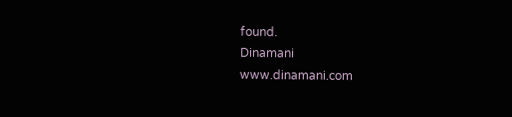found.
Dinamani
www.dinamani.com